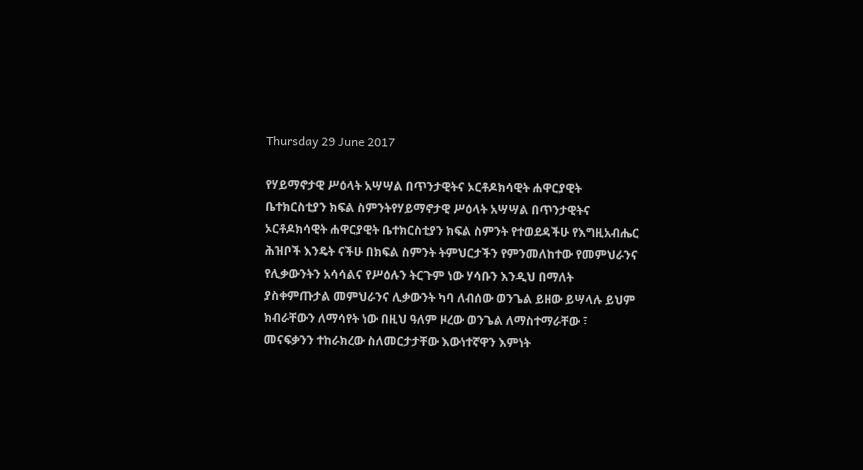Thursday 29 June 2017

የሃይማኖታዊ ሥዕላት አሣሣል በጥንታዊትና ኦርቶዶክሳዊት ሐዋርያዊት ቤተክርስቲያን ክፍል ስምንትየሃይማኖታዊ ሥዕላት አሣሣል በጥንታዊትና ኦርቶዶክሳዊት ሐዋርያዊት ቤተክርስቲያን ክፍል ስምንት የተወደዳችሁ የእግዚአብሔር ሕዝቦች እንዴት ናችሁ በክፍል ስምንት ትምህርታችን የምንመለከተው የመምህራንና የሊቃውንትን አሳሳልና የሥዕሉን ትርጉም ነው ሃሳቡን እንዲህ በማለት ያስቀምጡታል መምህራንና ሊቃውንት ካባ ለብሰው ወንጌል ይዘው ይሣላሉ ይህም ክብራቸውን ለማሳየት ነው በዚህ ዓለም ዞረው ወንጌል ለማስተማራቸው ፣ መናፍቃንን ተከራክረው ስለመርታታቸው እውነተኛዋን እምነት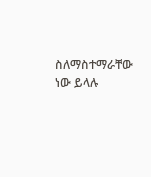ስለማስተማራቸው ነው ይላሉ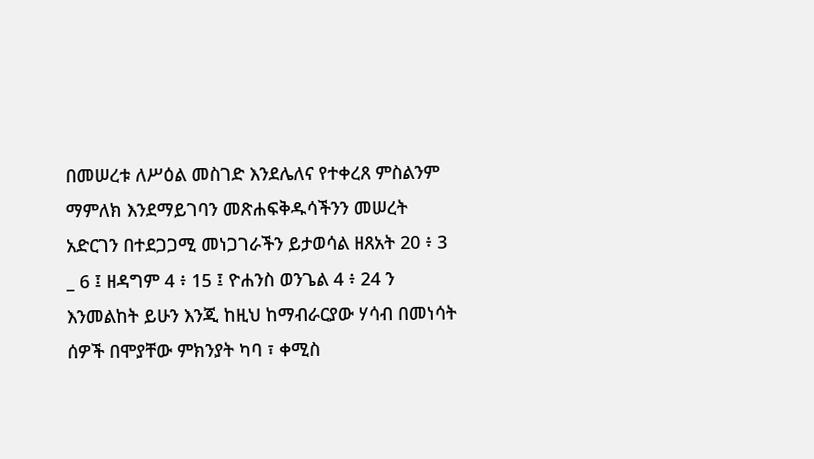በመሠረቱ ለሥዕል መስገድ እንደሌለና የተቀረጸ ምስልንም ማምለክ እንደማይገባን መጽሐፍቅዱሳችንን መሠረት አድርገን በተደጋጋሚ መነጋገራችን ይታወሳል ዘጸአት 20 ፥ 3 _ 6 ፤ ዘዳግም 4 ፥ 15 ፤ ዮሐንስ ወንጌል 4 ፥ 24 ን እንመልከት ይሁን እንጂ ከዚህ ከማብራርያው ሃሳብ በመነሳት ሰዎች በሞያቸው ምክንያት ካባ ፣ ቀሚስ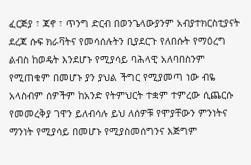ፈርጅያ ፣ ጃኖ ፣ ጥንግ ድርብ በወንጌላውያንም አብያተክርስቲያናት ደረጃ ሱፍ ክራቫትና የመሳሰሉትን ቢያደርጉ የለበሱት የማዕረግ ልብስ ከወዴት እንደሆኑ የሚያሳይ ባሕላዊ አለባበስንም የሚጠቁም በመሆኑ ያን ያህል ችግር የሚያመጣ ነው ብዬ አላስብም ሰዎችም ከአንድ የትምህርት ተቋም ተምረው ሲጨርሱ የመመረቅያ ገዋን ይለብሳሉ ይህ ለሰዎቹ የሞያቸውን ምንነትና ማንነት የሚያሳይ በመሆኑ የሚያስመሰግንና እጅግም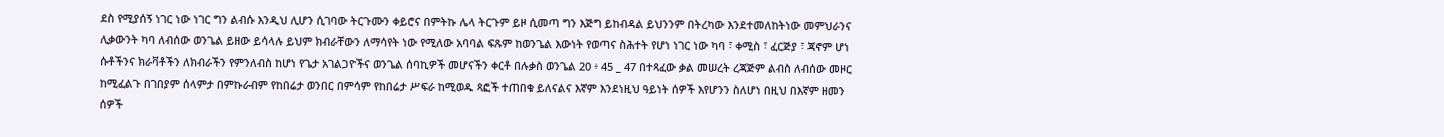ደስ የሚያሰኝ ነገር ነው ነገር ግን ልብሱ እንዲህ ሊሆን ሲገባው ትርጉሙን ቀይሮና በምትኩ ሌላ ትርጉም ይዞ ሲመጣ ግን እጅግ ይከብዳል ይህንንም በትረካው እንደተመለከትነው መምህራንና ሊቃውንት ካባ ለብሰው ወንጌል ይዘው ይሳላሉ ይህም ክብራቸውን ለማሳየት ነው የሚለው አባባል ፍጹም ከወንጌል እውነት የወጣና ስሕተት የሆነ ነገር ነው ካባ ፣ ቀሚስ ፣ ፈርጅያ ፣ ጃኖም ሆነ ሱቶችንና ክራቫቶችን ለክብራችን የምንለብስ ከሆነ የጌታ አገልጋዮችና ወንጌል ሰባኪዎች መሆናችን ቀርቶ በሉቃስ ወንጌል 20 ፥ 45 _ 47 በተጻፈው ቃል መሠረት ረጃጅም ልብስ ለብሰው መዞር ከሚፈልጉ በገበያም ሰላምታ በምኩራብም የከበሬታ ወንበር በምሳም የከበሬታ ሥፍራ ከሚወዱ ጻፎች ተጠበቁ ይለናልና እኛም እንደነዚህ ዓይነት ሰዎች እየሆንን ስለሆነ በዚህ በእኛም ዘመን ሰዎች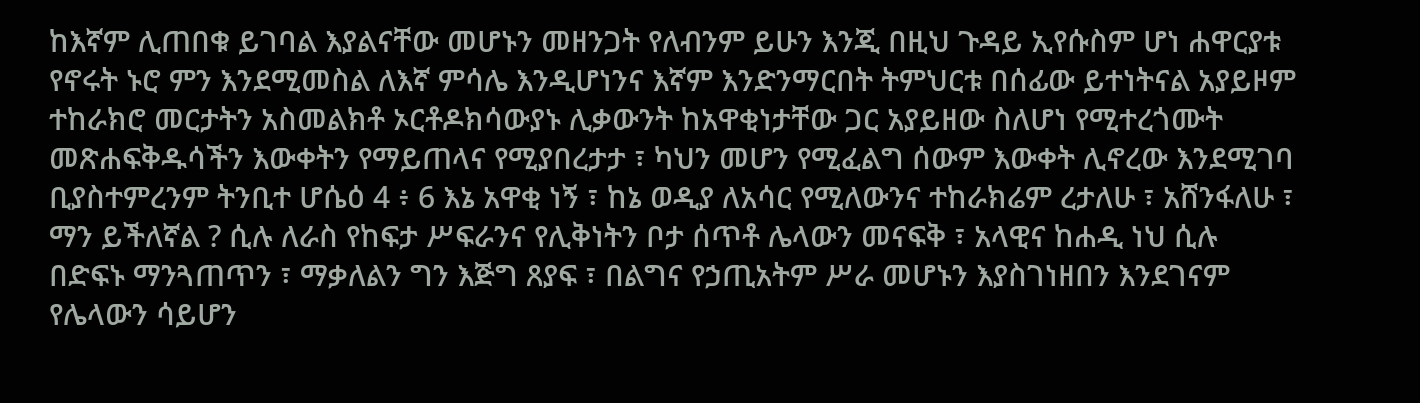ከእኛም ሊጠበቁ ይገባል እያልናቸው መሆኑን መዘንጋት የለብንም ይሁን እንጂ በዚህ ጉዳይ ኢየሱስም ሆነ ሐዋርያቱ የኖሩት ኑሮ ምን እንደሚመስል ለእኛ ምሳሌ እንዲሆነንና እኛም እንድንማርበት ትምህርቱ በሰፊው ይተነትናል አያይዞም ተከራክሮ መርታትን አስመልክቶ ኦርቶዶክሳውያኑ ሊቃውንት ከአዋቂነታቸው ጋር አያይዘው ስለሆነ የሚተረጎሙት መጽሐፍቅዱሳችን እውቀትን የማይጠላና የሚያበረታታ ፣ ካህን መሆን የሚፈልግ ሰውም እውቀት ሊኖረው እንደሚገባ ቢያስተምረንም ትንቢተ ሆሴዕ 4 ፥ 6 እኔ አዋቂ ነኝ ፣ ከኔ ወዲያ ለአሳር የሚለውንና ተከራክሬም ረታለሁ ፣ አሸንፋለሁ ፣ ማን ይችለኛል ? ሲሉ ለራስ የከፍታ ሥፍራንና የሊቅነትን ቦታ ሰጥቶ ሌላውን መናፍቅ ፣ አላዊና ከሐዲ ነህ ሲሉ በድፍኑ ማንጓጠጥን ፣ ማቃለልን ግን እጅግ ጸያፍ ፣ በልግና የኃጢአትም ሥራ መሆኑን እያስገነዘበን እንደገናም የሌላውን ሳይሆን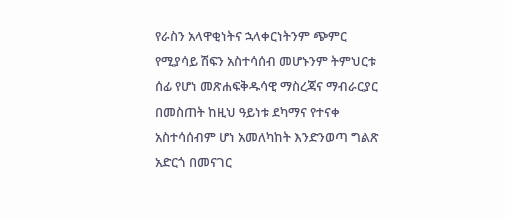የራስን አላዋቂነትና ኋላቀርነትንም ጭምር የሚያሳይ ሽፍን አስተሳሰብ መሆኑንም ትምህርቱ ሰፊ የሆነ መጽሐፍቅዱሳዊ ማስረጃና ማብራርያር በመስጠት ከዚህ ዓይነቱ ደካማና የተናቀ አስተሳሰብም ሆነ አመለካከት እንድንወጣ ግልጽ አድርጎ በመናገር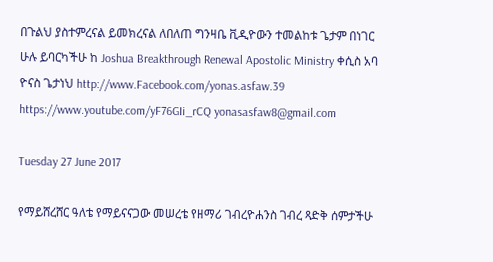በጉልህ ያስተምረናል ይመክረናል ለበለጠ ግንዛቤ ቪዲዮውን ተመልከቱ ጌታም በነገር ሁሉ ይባርካችሁ ከ Joshua Breakthrough Renewal Apostolic Ministry ቀሲስ አባ ዮናስ ጌታነህ http://www.Facebook.com/yonas.asfaw.39 https://www.youtube.com/yF76GIi_rCQ yonasasfaw8@gmail.com

Tuesday 27 June 2017

የማይሸረሸር ዓለቴ የማይናናጋው መሠረቴ የዘማሪ ገብረዮሐንስ ገብረ ጻድቅ ሰምታችሁ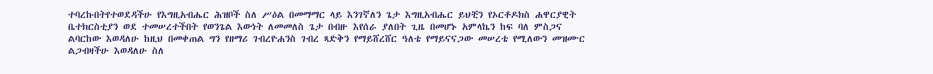ተባረኩበትየተወደዳችሁ የእግዚአብሔር ሕዝቦች ስለ ሥዕል በመማማር ላይ እንገኛለን ጌታ እግዚአብሔር ይህቺን የኦርቶዶክስ ሐዋርያዊት ቤተክርስቲያን ወደ ተመሠረተችበት የወንጌል እውነት ለመመለስ ጌታ በብዙ እየሰራ ያለበት ጊዜ በመሆኑ አምላኬን ከፍ ባለ ምስጋና ልባርከው እወዳለሁ ከዚህ በመቀጠል ግን የዘማሪ ገብረዮሐንስ ገብረ ጻድቅን የማይሸረሸር ዓለቴ የማይናናጋው መሠረቴ የሚለውን መዝሙር ልጋብዛችሁ እወዳለሁ ስለ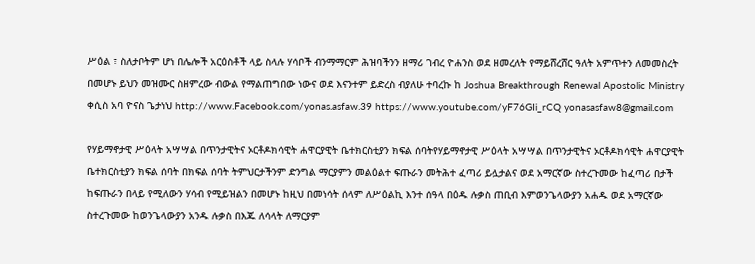ሥዕል ፣ ስለታቦትም ሆነ በሌሎች አርዕስቶች ላይ ስላሉ ሃሳቦች ብንማማርም ሕዝባችንን ዘማሪ ገብረ ዮሐንስ ወደ ዘመረለት የማይሸረሸር ዓለት አምጥተን ለመመስረት በመሆኑ ይህን መዝሙር ስዘምረው ብውል የማልጠግበው ነውና ወደ እናንተም ይድረስ ብያለሁ ተባረኩ ከ Joshua Breakthrough Renewal Apostolic Ministry ቀሲስ አባ ዮናስ ጌታነህ http://www.Facebook.com/yonas.asfaw.39 https://www.youtube.com/yF76GIi_rCQ yonasasfaw8@gmail.com

የሃይማኖታዊ ሥዕላት አሣሣል በጥንታዊትና ኦርቶዶክሳዊት ሐዋርያዊት ቤተክርስቲያን ክፍል ሰባትየሃይማኖታዊ ሥዕላት አሣሣል በጥንታዊትና ኦርቶዶክሳዊት ሐዋርያዊት ቤተክርስቲያን ክፍል ሰባት በክፍል ሰባት ትምህርታችንም ድንግል ማርያምን መልዕልተ ፍጡራን መትሕተ ፈጣሪ ይሏታልና ወደ አማርኛው ስተረጉመው ከፈጣሪ በታች ከፍጡራን በላይ የሚለውን ሃሳብ የሚይዝልን በመሆኑ ከዚህ በመነሳት ሰላም ለሥዕልኪ እንተ ሰዓላ በዕዱ ሉቃስ ጠቢብ እምወንጌላውያን አሐዱ ወደ አማርኛው ስተረጉመው ከወንጌላውያን አንዱ ሉቃስ በእጁ ለሳላት ለማርያም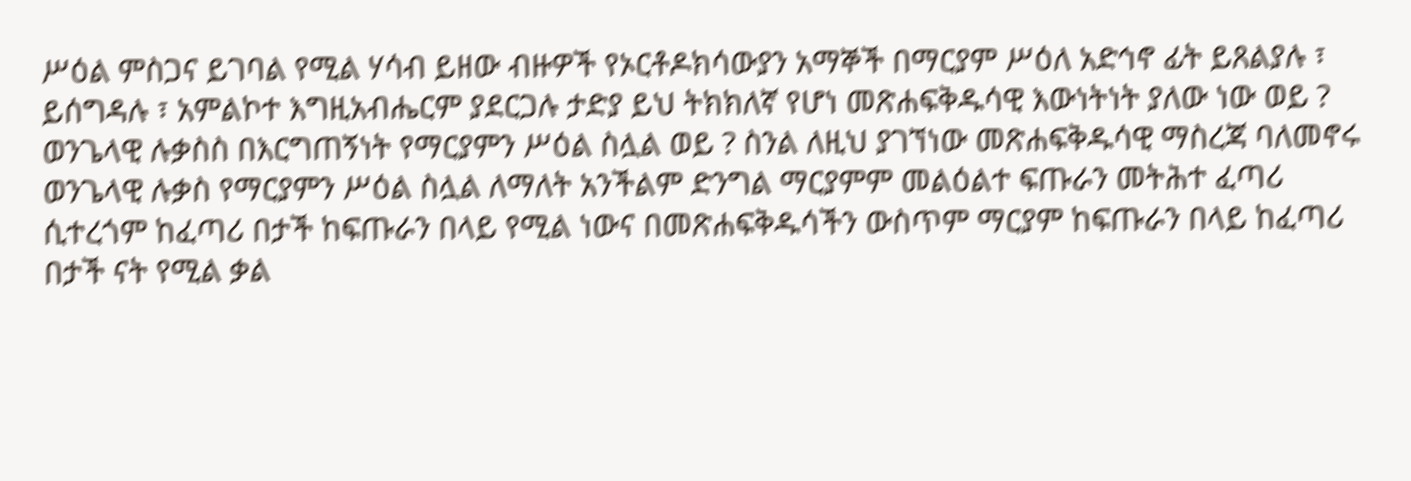ሥዕል ምስጋና ይገባል የሚል ሃሳብ ይዘው ብዙዎች የኦርቶዶክሳውያን አማኞች በማርያም ሥዕለ አድኅኖ ፊት ይጸልያሉ ፣ ይሰግዳሉ ፣ አምልኮተ እግዚአብሔርም ያደርጋሉ ታድያ ይህ ትክክለኛ የሆነ መጽሐፍቅዱሳዊ እውነትነት ያለው ነው ወይ ? ወንጌላዊ ሉቃስስ በእርግጠኝነት የማርያምን ሥዕል ስሏል ወይ ? ስንል ለዚህ ያገኘነው መጽሐፍቅዱሳዊ ማስረጃ ባለመኖሩ ወንጌላዊ ሉቃስ የማርያምን ሥዕል ስሏል ለማለት አንችልም ድንግል ማርያምም መልዕልተ ፍጡራን መትሕተ ፈጣሪ ሲተረጎም ከፈጣሪ በታች ከፍጡራን በላይ የሚል ነውና በመጽሐፍቅዱሳችን ውስጥም ማርያም ከፍጡራን በላይ ከፈጣሪ በታች ናት የሚል ቃል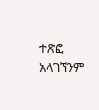ተጽፎ አላገኘንም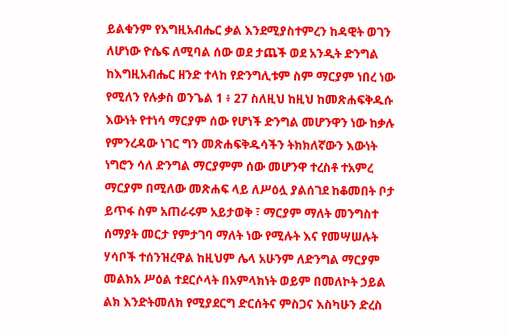ይልቁንም የእግዚአብሔር ቃል እንደሚያስተምረን ከዳዊት ወገን ለሆነው ዮሴፍ ለሚባል ሰው ወደ ታጨች ወደ አንዲት ድንግል ከእግዚአብሔር ዘንድ ተላከ የድንግሊቱም ስም ማርያም ነበረ ነው የሚለን የሉቃስ ወንጌል 1 ፥ 27 ስለዚህ ከዚህ ከመጽሐፍቅዱሱ እውነት የተነሳ ማርያም ሰው የሆነች ድንግል መሆንዋን ነው ከቃሉ የምንረዳው ነገር ግን መጽሐፍቅዱሳችን ትክክለኛውን እውነት ነግሮን ሳለ ድንግል ማርያምም ሰው መሆንዋ ተረስቶ ተአምረ ማርያም በሚለው መጽሐፍ ላይ ለሥዕሏ ያልሰገደ ከቆመበት ቦታ ይጥፋ ስም አጠራሩም አይታወቅ ፣ ማርያም ማለት መንግስተ ሰማያት መርታ የምታገባ ማለት ነው የሚሉት እና የመሣሠሉት ሃሳቦች ተሰንዝረዋል ከዚህም ሌላ አሁንም ለድንግል ማርያም መልክአ ሥዕል ተደርሶላት በአምላክነት ወይም በመለኮት ኃይል ልክ እንድትመለክ የሚያደርግ ድርሰትና ምስጋና እስካሁን ድረስ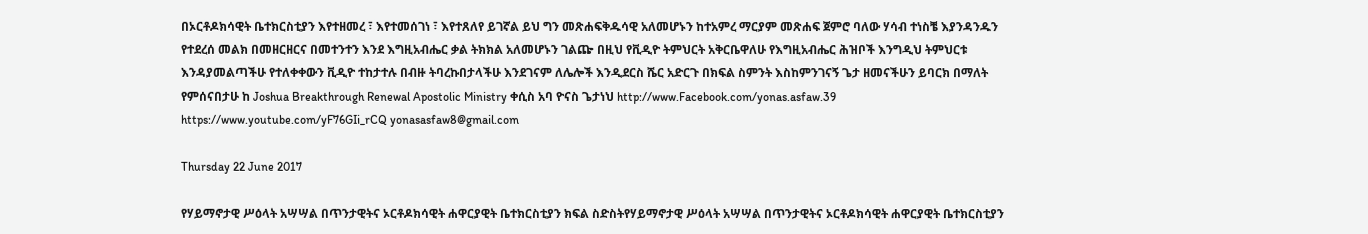በኦርቶዶክሳዊት ቤተክርስቲያን እየተዘመረ ፣ እየተመሰገነ ፣ እየተጸለየ ይገኛል ይህ ግን መጽሐፍቅዱሳዊ አለመሆኑን ከተአምረ ማርያም መጽሐፍ ጀምሮ ባለው ሃሳብ ተነስቼ እያንዳንዱን የተደረሰ መልክ በመዘርዘርና በመተንተን እንደ እግዚአብሔር ቃል ትክክል አለመሆኑን ገልጬ በዚህ የቪዲዮ ትምህርት አቅርቤዋለሁ የእግዚአብሔር ሕዝቦች እንግዲህ ትምህርቱ እንዳያመልጣችሁ የተለቀቀውን ቪዲዮ ተከታተሉ በብዙ ትባረኩበታላችሁ እንደገናም ለሌሎች እንዲደርስ ሼር አድርጉ በክፍል ስምንት እስከምንገናኝ ጌታ ዘመናችሁን ይባርክ በማለት የምሰናበታሁ ከ Joshua Breakthrough Renewal Apostolic Ministry ቀሲስ አባ ዮናስ ጌታነህ http://www.Facebook.com/yonas.asfaw.39 https://www.youtube.com/yF76GIi_rCQ yonasasfaw8@gmail.com

Thursday 22 June 2017

የሃይማኖታዊ ሥዕላት አሣሣል በጥንታዊትና ኦርቶዶክሳዊት ሐዋርያዊት ቤተክርስቲያን ክፍል ስድስትየሃይማኖታዊ ሥዕላት አሣሣል በጥንታዊትና ኦርቶዶክሳዊት ሐዋርያዊት ቤተክርስቲያን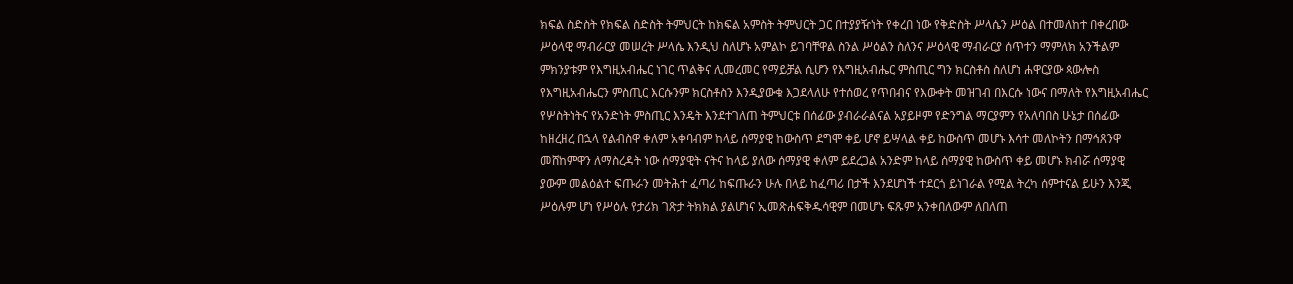ክፍል ስድስት የክፍል ስድስት ትምህርት ከክፍል አምስት ትምህርት ጋር በተያያዥነት የቀረበ ነው የቅድስት ሥላሴን ሥዕል በተመለከተ በቀረበው ሥዕላዊ ማብራርያ መሠረት ሥላሴ እንዲህ ስለሆኑ አምልኮ ይገባቸዋል ስንል ሥዕልን ስለንና ሥዕላዊ ማብራርያ ሰጥተን ማምለክ አንችልም ምክንያቱም የእግዚአብሔር ነገር ጥልቅና ሊመረመር የማይቻል ሲሆን የእግዚአብሔር ምስጢር ግን ክርስቶስ ስለሆነ ሐዋርያው ጳውሎስ የእግዚአብሔርን ምስጢር እርሱንም ክርስቶስን እንዲያውቁ እጋደላለሁ የተሰወረ የጥበብና የእውቀት መዝገብ በእርሱ ነውና በማለት የእግዚአብሔር የሦስትነትና የአንድነት ምስጢር እንዴት እንደተገለጠ ትምህርቱ በሰፊው ያብራራልናል አያይዞም የድንግል ማርያምን የአለባበስ ሁኔታ በሰፊው ከዘረዘረ በኋላ የልብስዋ ቀለም አቀባብም ከላይ ሰማያዊ ከውስጥ ደግሞ ቀይ ሆኖ ይሣላል ቀይ ከውስጥ መሆኑ እሳተ መለኮትን በማኅጸንዋ መሸከምዋን ለማስረዳት ነው ሰማያዊት ናትና ከላይ ያለው ሰማያዊ ቀለም ይደረጋል አንድም ከላይ ሰማያዊ ከውስጥ ቀይ መሆኑ ክብሯ ሰማያዊ ያውም መልዕልተ ፍጡራን መትሕተ ፈጣሪ ከፍጡራን ሁሉ በላይ ከፈጣሪ በታች እንደሆነች ተደርጎ ይነገራል የሚል ትረካ ሰምተናል ይሁን እንጂ ሥዕሉም ሆነ የሥዕሉ የታሪክ ገጽታ ትክክል ያልሆነና ኢመጽሐፍቅዱሳዊም በመሆኑ ፍጹም አንቀበለውም ለበለጠ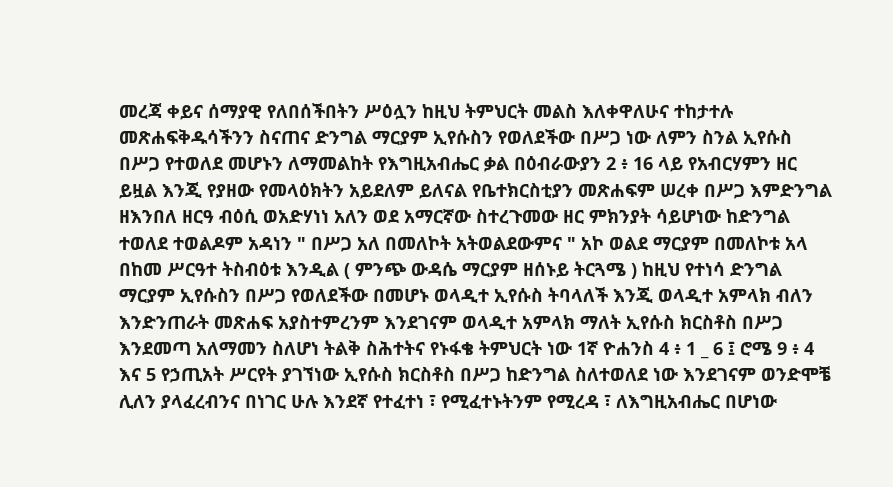መረጃ ቀይና ሰማያዊ የለበሰችበትን ሥዕሏን ከዚህ ትምህርት መልስ እለቀዋለሁና ተከታተሉ መጽሐፍቅዱሳችንን ስናጠና ድንግል ማርያም ኢየሱስን የወለደችው በሥጋ ነው ለምን ስንል ኢየሱስ በሥጋ የተወለደ መሆኑን ለማመልከት የእግዚአብሔር ቃል በዕብራውያን 2 ፥ 16 ላይ የአብርሃምን ዘር ይዟል እንጂ የያዘው የመላዕክትን አይደለም ይለናል የቤተክርስቲያን መጽሐፍም ሠረቀ በሥጋ እምድንግል ዘእንበለ ዘርዓ ብዕሲ ወአድሃነነ አለን ወደ አማርኛው ስተረጉመው ዘር ምክንያት ሳይሆነው ከድንግል ተወለደ ተወልዶም አዳነን " በሥጋ አለ በመለኮት አትወልደውምና " አኮ ወልደ ማርያም በመለኮቱ አላ በከመ ሥርዓተ ትስብዕቱ እንዲል ( ምንጭ ውዳሴ ማርያም ዘሰኑይ ትርጓሜ ) ከዚህ የተነሳ ድንግል ማርያም ኢየሱስን በሥጋ የወለደችው በመሆኑ ወላዲተ ኢየሱስ ትባላለች እንጂ ወላዲተ አምላክ ብለን እንድንጠራት መጽሐፍ አያስተምረንም እንደገናም ወላዲተ አምላክ ማለት ኢየሱስ ክርስቶስ በሥጋ እንደመጣ አለማመን ስለሆነ ትልቅ ስሕተትና የኑፋቄ ትምህርት ነው 1ኛ ዮሐንስ 4 ፥ 1 _ 6 ፤ ሮሜ 9 ፥ 4 እና 5 የኃጢአት ሥርየት ያገኘነው ኢየሱስ ክርስቶስ በሥጋ ከድንግል ስለተወለደ ነው እንደገናም ወንድሞቼ ሊለን ያላፈረብንና በነገር ሁሉ እንደኛ የተፈተነ ፣ የሚፈተኑትንም የሚረዳ ፣ ለእግዚአብሔር በሆነው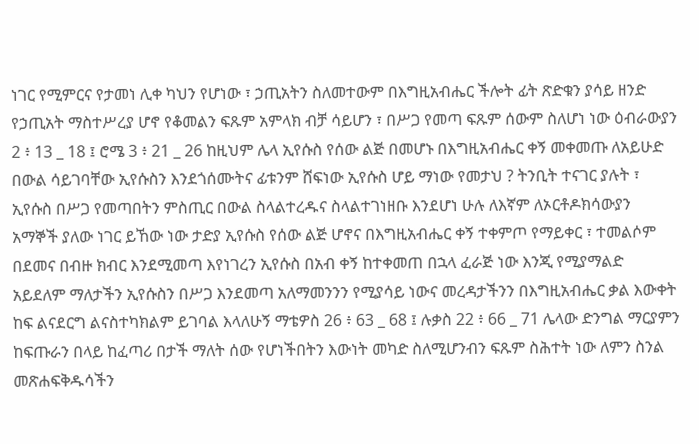ነገር የሚምርና የታመነ ሊቀ ካህን የሆነው ፣ ኃጢአትን ስለመተውም በእግዚአብሔር ችሎት ፊት ጽድቁን ያሳይ ዘንድ የኃጢአት ማስተሥረያ ሆኖ የቆመልን ፍጹም አምላክ ብቻ ሳይሆን ፣ በሥጋ የመጣ ፍጹም ሰውም ስለሆነ ነው ዕብራውያን 2 ፥ 13 _ 18 ፤ ሮሜ 3 ፥ 21 _ 26 ከዚህም ሌላ ኢየሱስ የሰው ልጅ በመሆኑ በእግዚአብሔር ቀኝ መቀመጡ ለአይሁድ በውል ሳይገባቸው ኢየሱስን እንደጎሰሙትና ፊቱንም ሸፍነው ኢየሱስ ሆይ ማነው የመታህ ? ትንቢት ተናገር ያሉት ፣ ኢየሱስ በሥጋ የመጣበትን ምስጢር በውል ስላልተረዱና ስላልተገነዘቡ እንደሆነ ሁሉ ለእኛም ለኦርቶዶክሳውያን አማኞች ያለው ነገር ይኸው ነው ታድያ ኢየሱስ የሰው ልጅ ሆኖና በእግዚአብሔር ቀኝ ተቀምጦ የማይቀር ፣ ተመልሶም በደመና በብዙ ክብር እንደሚመጣ እየነገረን ኢየሱስ በአብ ቀኝ ከተቀመጠ በኋላ ፈራጅ ነው እንጂ የሚያማልድ አይደለም ማለታችን ኢየሱስን በሥጋ እንደመጣ አለማመንንን የሚያሳይ ነውና መረዳታችንን በእግዚአብሔር ቃል እውቀት ከፍ ልናደርግ ልናስተካክልም ይገባል እላለሁኝ ማቴዎስ 26 ፥ 63 _ 68 ፤ ሉቃስ 22 ፥ 66 _ 71 ሌላው ድንግል ማርያምን ከፍጡራን በላይ ከፈጣሪ በታች ማለት ሰው የሆነችበትን እውነት መካድ ስለሚሆንብን ፍጹም ስሕተት ነው ለምን ስንል መጽሐፍቅዱሳችን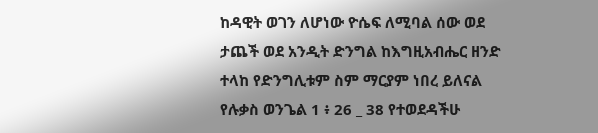ከዳዊት ወገን ለሆነው ዮሴፍ ለሚባል ሰው ወደ ታጨች ወደ አንዲት ድንግል ከእግዚአብሔር ዘንድ ተላከ የድንግሊቱም ስም ማርያም ነበረ ይለናል የሉቃስ ወንጌል 1 ፥ 26 _ 38 የተወደዳችሁ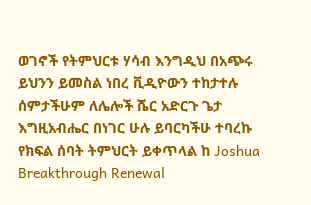ወገኖች የትምህርቱ ሃሳብ እንግዲህ በአጭሩ ይህንን ይመስል ነበረ ቪዲዮውን ተከታተሉ ሰምታችሁም ለሌሎች ሼር አድርጉ ጌታ እግዚአብሔር በነገር ሁሉ ይባርካችሁ ተባረኩ የክፍል ሰባት ትምህርት ይቀጥላል ከ Joshua Breakthrough Renewal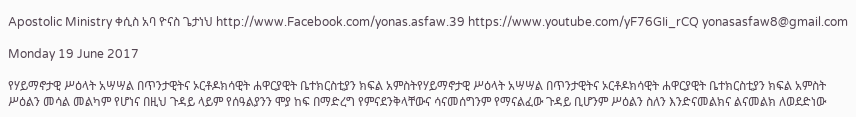Apostolic Ministry ቀሲስ አባ ዮናስ ጌታነህ http://www.Facebook.com/yonas.asfaw.39 https://www.youtube.com/yF76GIi_rCQ yonasasfaw8@gmail.com

Monday 19 June 2017

የሃይማኖታዊ ሥዕላት አሣሣል በጥንታዊትና ኦርቶዶክሳዊት ሐዋርያዊት ቤተክርስቲያን ክፍል አምስትየሃይማኖታዊ ሥዕላት አሣሣል በጥንታዊትና ኦርቶዶክሳዊት ሐዋርያዊት ቤተክርስቲያን ክፍል አምስት ሥዕልን መሳል መልካም የሆነና በዚህ ጉዳይ ላይም የሰዓልያንን ሞያ ከፍ በማድረግ የምናደንቅላቸውና ሳናመሰግንም የማናልፈው ጉዳይ ቢሆንም ሥዕልን ስለን እንድናመልክና ልናመልክ ለወደድነው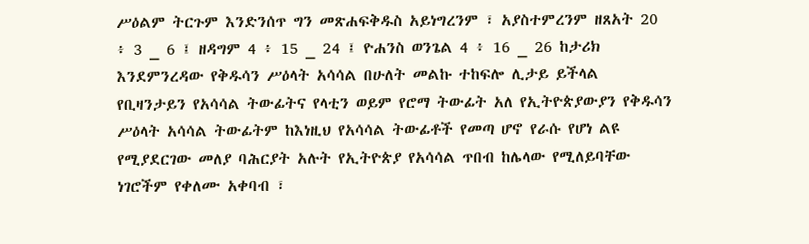ሥዕልም ትርጉም እንድንሰጥ ግን መጽሐፍቅዱስ አይነግረንም ፣ አያስተምረንም ዘጸአት 20 ፥ 3 _ 6 ፤ ዘዳግም 4 ፥ 15 _ 24 ፤ ዮሐንስ ወንጌል 4 ፥ 16 _ 26 ከታሪክ እንደምንረዳው የቅዱሳን ሥዕላት አሳሳል በሁለት መልኩ ተከፍሎ ሊታይ ይችላል የቢዛንታይን የአሳሳል ትውፊትና የላቲን ወይም የሮማ ትውፊት አለ የኢትዮጵያውያን የቅዱሳን ሥዕላት አሳሳል ትውፊትም ከእነዚህ የአሳሳል ትውፊቶች የመጣ ሆኖ የራሱ የሆነ ልዩ የሚያደርገው መለያ ባሕርያት አሉት የኢትዮጵያ የአሳሳል ጥበብ ከሌላው የሚለይባቸው ነገሮችም የቀለሙ አቀባብ ፣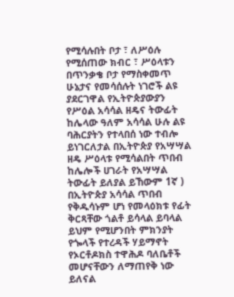የሚሳሉበት ቦታ ፣ ለሥዕሉ የሚሰጠው ክብር ፣ ሥዕላቱን በጥንቃቄ ቦታ የማስቀመጥ ሁኔታና የመሳሰሉት ነገሮች ልዩ ያደርገዋል የኢትዮጵያውያን የሥዕል አሳሳል ዘዴና ትውፊት ከሌላው ዓለም አሳሳል ሁሉ ልዩ ባሕርያትን የተላበሰ ነው ተብሎ ይነገርለታል በኢትዮጵያ የአሣሣል ዘዴ ሥዕላቱ የሚሳልበት ጥበብ ከሌሎች ሀገራት የአሣሣል ትውፊት ይለያል ይኸውም 1ኛ ) በኢትዮጵያ አሳሳል ጥበብ የቅዱሳኑም ሆነ የመላዕክቱ የፊት ቅርጻቸው ጎልቶ ይሳላል ይባላል ይህም የሚሆንበት ምክንያት የጐላች የተረዳች ሃይማኖት የኦርቶዶክስ ተዋሕዶ ባለቤቶች መሆናቸውን ለማጠየቅ ነው ይለናል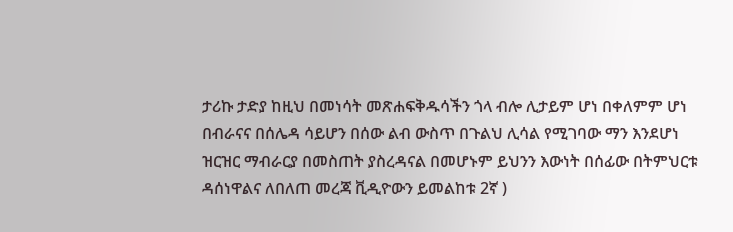ታሪኩ ታድያ ከዚህ በመነሳት መጽሐፍቅዱሳችን ጎላ ብሎ ሊታይም ሆነ በቀለምም ሆነ በብራናና በሰሌዳ ሳይሆን በሰው ልብ ውስጥ በጉልህ ሊሳል የሚገባው ማን እንደሆነ ዝርዝር ማብራርያ በመስጠት ያስረዳናል በመሆኑም ይህንን እውነት በሰፊው በትምህርቱ ዳሰነዋልና ለበለጠ መረጃ ቪዲዮውን ይመልከቱ 2ኛ )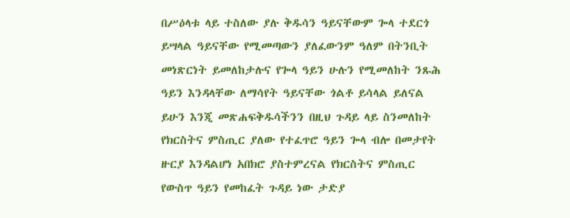በሥዕላቱ ላይ ተስለው ያሉ ቅዱሳን ዓይናቸውም ጐላ ተደርጎ ይሣላል ዓይናቸው የሚመጣውን ያለፈውንም ዓለም በትንቢት መነጽርነት ይመለከታሉና የጐላ ዓይን ሁሉን የሚመለከት ንጹሕ ዓይን እንዳላቸው ለማሳየት ዓይናቸው ጎልቶ ይሳላል ይለናል ይሁን እንጂ መጽሐፍቅዱሳችንን በዚህ ጉዳይ ላይ ስንመለከት የክርስትና ምስጢር ያለው የተፈጥሮ ዓይን ጐላ ብሎ በመታየት ዙርያ እንዳልሆነ አበክሮ ያስተምረናል የክርስትና ምስጢር የውስጥ ዓይን የመከፈት ጉዳይ ነው ታድያ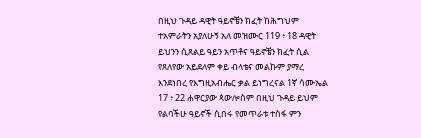በዚህ ጉዳይ ዳዊት ዓይኖቼን ክፈት ከሕግህም ተአምራትን አያለሁኝ አለ መዝሙር 119 ፥ 18 ዳዊት ይህንን ሲጸልይ ዓይን አጥቶና ዓይኖቼን ክፈት ሲል የጸለየው አይደለም ቀይ ብላቴና መልኩም ያማረ እንደነበረ የእግዚአብሔር ቃል ይነግረናል 1ኛ ሳሙኤል 17 ፥ 22 ሐዋርያው ጳውሎስም በዚህ ጉዳይ ይህም የልባችሁ ዓይኖች ሲበሩ የመጥራቱ ተስፋ ምን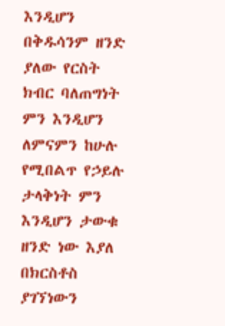እንዲሆን በቅዱሳንም ዘንድ ያለው የርስት ክብር ባለጠግነት ምን እንዲሆን ለምናምን ከሁሉ የሚበልጥ የኃይሉ ታላቅነት ምን እንዲሆን ታውቁ ዘንድ ነው እያለ በክርስቶስ ያገኘነውን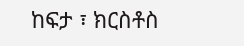ከፍታ ፣ ክርስቶስ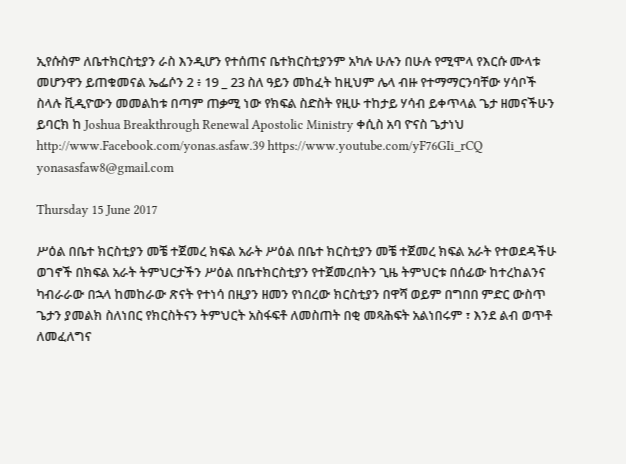ኢየሱስም ለቤተክርስቲያን ራስ እንዲሆን የተሰጠና ቤተክርስቲያንም አካሉ ሁሉን በሁሉ የሚሞላ የእርሱ ሙላቱ መሆንዋን ይጠቁመናል ኤፌሶን 2 ፥ 19 _ 23 ስለ ዓይን መከፈት ከዚህም ሌላ ብዙ የተማማርንባቸው ሃሳቦች ስላሉ ቪዲዮውን መመልከቱ በጣም ጠቃሚ ነው የክፍል ስድስት የዚሁ ተከታይ ሃሳብ ይቀጥላል ጌታ ዘመናችሁን ይባርክ ከ Joshua Breakthrough Renewal Apostolic Ministry ቀሲስ አባ ዮናስ ጌታነህ http://www.Facebook.com/yonas.asfaw.39 https://www.youtube.com/yF76GIi_rCQ yonasasfaw8@gmail.com

Thursday 15 June 2017

ሥዕል በቤተ ክርስቲያን መቼ ተጀመረ ክፍል አራት ሥዕል በቤተ ክርስቲያን መቼ ተጀመረ ክፍል አራት የተወደዳችሁ ወገኖች በክፍል አራት ትምህርታችን ሥዕል በቤተክርስቲያን የተጀመረበትን ጊዜ ትምህርቱ በሰፊው ከተረከልንና ካብራራው በኋላ ከመከራው ጽናት የተነሳ በዚያን ዘመን የነበረው ክርስቲያን በዋሻ ወይም በግበበ ምድር ውስጥ ጌታን ያመልክ ስለነበር የክርስትናን ትምህርት አስፋፍቶ ለመስጠት በቂ መጻሕፍት አልነበሩም ፣ እንደ ልብ ወጥቶ ለመፈለግና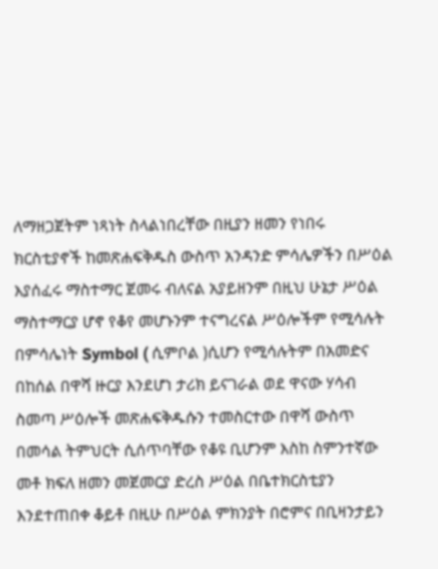ለማዘጋጀትም ነጻነት ስላልነበረቸው በዚያን ዘመን የነበሩ ክርስቲያኖች ከመጽሐፍቅዱስ ውስጥ አንዳንድ ምሳሌዎችን በሥዕል እያሰፈሩ ማስተማር ጀመሩ ብለናል አያይዘንም በዚህ ሁኔታ ሥዕል ማስተማርያ ሆኖ የቆየ መሆኑንም ተናግረናል ሥዕሎችም የሚሳሉት በምሳሌነት Symbol ( ሲምቦል )ሲሆን የሚሳሉትም በአመድና በከሰል በዋሻ ዙርያ እንደሆነ ታሪክ ይናገራል ወደ ዋናው ሃሳብ ስመጣ ሥዕሎች መጽሐፍቅዱሱን ተመስርተው በዋሻ ውስጥ በመሳል ትምህርት ሲሰጥባቸው የቆዩ ቢሆንም እስከ ስምንተኛው መቶ ክፍለ ዘመን መጀመርያ ድረስ ሥዕል በቤተክርስቲያን እንደተጠበቀ ቆይቶ በዚሁ በሥዕል ምክንያት በሮምና በቢዛንታይን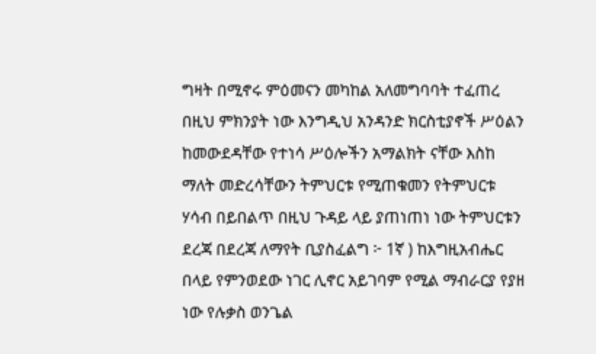ግዛት በሚኖሩ ምዕመናን መካከል አለመግባባት ተፈጠረ በዚህ ምክንያት ነው እንግዲህ አንዳንድ ክርስቲያኖች ሥዕልን ከመውደዳቸው የተነሳ ሥዕሎችን አማልክት ናቸው እስከ ማለት መድረሳቸውን ትምህርቱ የሚጠቁመን የትምህርቱ ሃሳብ በይበልጥ በዚህ ጉዳይ ላይ ያጠነጠነ ነው ትምህርቱን ደረጃ በደረጃ ለማየት ቢያስፈልግ ፦ 1ኛ ) ከእግዚአብሔር በላይ የምንወደው ነገር ሊኖር አይገባም የሚል ማብራርያ የያዘ ነው የሉቃስ ወንጌል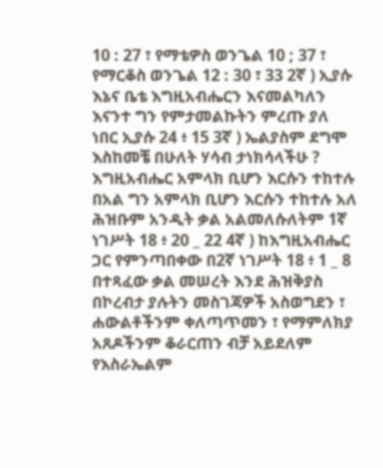10 : 27 ፣ የማቴዎስ ወንጌል 10 ; 37 ፣ የማርቆስ ወንጌል 12 : 30 ፣ 33 2ኛ ) ኢያሱ እኔና ቤቴ እግዚአብሔርን እናመልካለን እናንተ ግን የምታመልኩትን ምረጡ ያለ ነበር ኢያሱ 24 ፥ 15 3ኛ ) ኤልያስም ደግሞ እስከመቼ በሁለት ሃሳብ ታነክሳላችሁ ? እግዚአብሔር አምላክ ቢሆን እርሱን ተከተሉ በአል ግን አምላክ ቢሆን እርሱን ተከተሉ አለ ሕዝቡም አንዲት ቃል አልመለሱለትም 1ኛ ነገሥት 18 ፥ 20 _ 22 4ኛ ) ከእግዚአብሔር ጋር የምንጣበቀው በ2ኛ ነገሥት 18 ፥ 1 _ 8 በተጻፈው ቃል መሠረት እንደ ሕዝቅያስ በኮረብታ ያሉትን መስገጃዎች አስወግደን ፣ ሐውልቶችንም ቀለጣጥመን ፣ የማምለክያ አጸዶችንም ቆራርጠን ብቻ አይደለም የእስራኤልም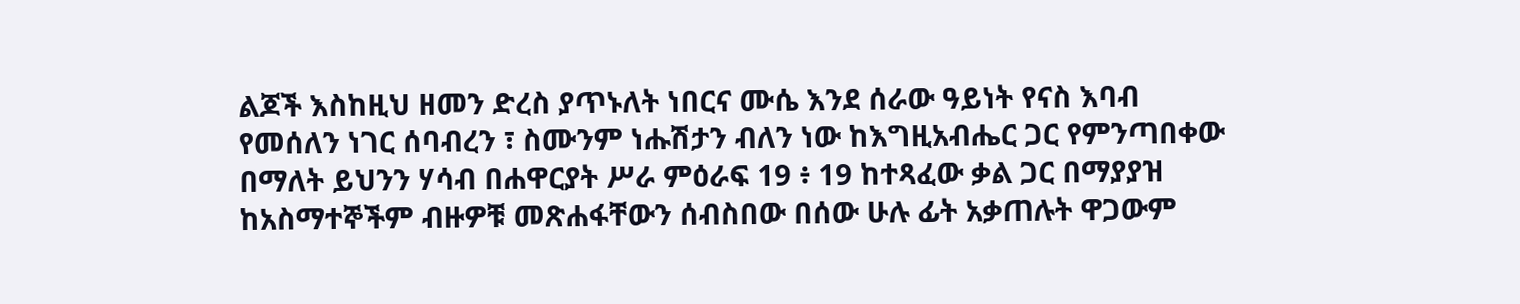ልጆች እስከዚህ ዘመን ድረስ ያጥኑለት ነበርና ሙሴ እንደ ሰራው ዓይነት የናስ እባብ የመሰለን ነገር ሰባብረን ፣ ስሙንም ነሑሽታን ብለን ነው ከእግዚአብሔር ጋር የምንጣበቀው በማለት ይህንን ሃሳብ በሐዋርያት ሥራ ምዕራፍ 19 ፥ 19 ከተጻፈው ቃል ጋር በማያያዝ ከአስማተኞችም ብዙዎቹ መጽሐፋቸውን ሰብስበው በሰው ሁሉ ፊት አቃጠሉት ዋጋውም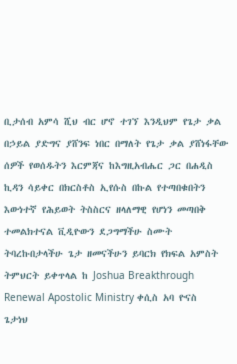ቢታሰብ አምሳ ሺህ ብር ሆኖ ተገኘ እንዲህም የጌታ ቃል በኃይል ያድግና ያሸንፍ ነበር በማለት የጌታ ቃል ያሸነፋቸው ሰዎች የወሰዱትን እርምጃና ከእግዚአብሔር ጋር በሐዲስ ኪዳን ሳይቀር በክርስቶስ ኢየሱስ በኩል የተጣበቁበትን እውነተኛ የሕይወት ትስስርና ዘላለማዊ የሆነን መጣበቅ ተመልክተናል ቪዲዮውን ደጋግማችሁ ስሙት ትባረኩበታላችሁ ጌታ ዘመናችሁን ይባርክ የክፍል አምስት ትምህርት ይቀጥላል ከ Joshua Breakthrough Renewal Apostolic Ministry ቀሲስ አባ ዮናስ ጌታነህ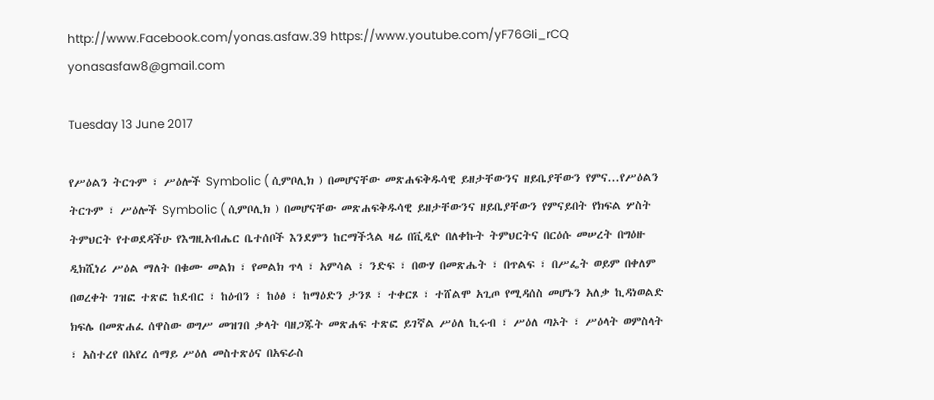http://www.Facebook.com/yonas.asfaw.39 https://www.youtube.com/yF76GIi_rCQ yonasasfaw8@gmail.com

Tuesday 13 June 2017

የሥዕልን ትርጉም ፣ ሥዕሎች Symbolic ( ሲምቦሊክ ) በመሆናቸው መጽሐፍቅዱሳዊ ይዘታቸውንና ዘይቤያቸውን የምና...የሥዕልን ትርጉም ፣ ሥዕሎች Symbolic ( ሲምቦሊክ ) በመሆናቸው መጽሐፍቅዱሳዊ ይዘታቸውንና ዘይቤያቸውን የምናይበት የክፍል ሦስት ትምህርት የተወደዳችሁ የእግዚአብሔር ቤተሰቦች እንደምን ከርማችኋል ዛሬ በቪዲዮ በለቀኩት ትምህርትና በርዕሱ መሠረት በግዕዙ ዲክሺነሪ ሥዕል ማለት በቁሙ መልክ ፣ የመልክ ጥላ ፣ አምሳል ፣ ንድፍ ፣ በውሃ በመጽሔት ፣ በጥልፍ ፣ በሥፌት ወይም በቀለም በወረቀት ገዝፎ ተጽፎ ከደብር ፣ ከዕብን ፣ ከዕፅ ፣ ከማዕድን ታንጾ ፣ ተቀርጾ ፣ ተሸልሞ አጊጦ የሚዳሰስ መሆኑን አለቃ ኪዳነወልድ ክፍሌ በመጽሐፈ ሰዋስው ወግሥ መዝገበ ቃላት ባዘጋጁት መጽሐፍ ተጽፎ ይገኛል ሥዕለ ኪሩብ ፣ ሥዕለ ጣኦት ፣ ሥዕላት ወምስላት ፣ አስተረየ በአየረ ሰማይ ሥዕለ መስተጽዕና በአፍራስ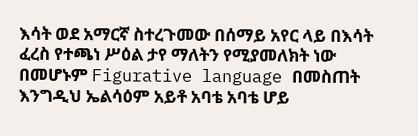እሳት ወደ አማርኛ ስተረጉመው በሰማይ አየር ላይ በእሳት ፈረስ የተጫነ ሥዕል ታየ ማለትን የሚያመለክት ነው በመሆኑም Figurative language በመስጠት እንግዲህ ኤልሳዕም አይቶ አባቴ አባቴ ሆይ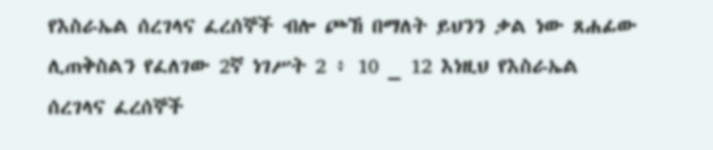የእስራኤል ሰረገላና ፈረሰኞች ብሎ ጮኸ በማለት ይህንን ቃል ነው ጸሐፊው ሊጠቅስልን የፈለገው 2ኛ ነገሥት 2 ፥ 10 _ 12 እነዚህ የእስራኤል ሰረገላና ፈረሰኞች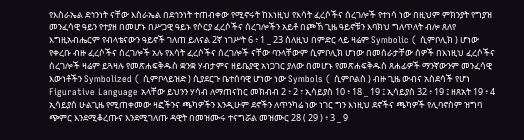የእስራኤል ደኅንነት ናቸው እስራኤል በደኅንነት ተጠብቀው የሚኖሩት ከእነዚህ የእሳት ፈረሶችና ሰረገሎች የተነሳ ነው በዚህም ምክንያት የግያዝ መንፈሳዊ ዓይን የተያዘ በመሆኑ በሥጋዊ ዓይኑ የሶርያ ፈረሶችና ሰረገሎችን አይቶ በጮኸ ጊዜ ዓይኖቹን እባክህ ግለጥለት ብሎ ጸለየ እግዚአብሔርም የብላቴናውን ዓይኖች ገለጠ ይለናል 2ኛ ነገሥት 6 ፥ 1 _ 23 ስለዚህ በምድር ላይ ዛሬም Symbolic ( ሲምቦሊክ ) ሆነው የቀረቡ ብዙ ፈረሶችና ሰረገሎች አሉ የእሳት ፈረሶችና ሰረገሎች ናቸው ባንላቸውም ሲምቦሊክ ሆነው በመሰራታቸው ሰዎች በእነዚህ ፈረሶችና ሰረገሎች ዛሬም ይጓዛሉ የመጽሐፍቅዱስ ቋንቋ ሃብታምና ዘይቤያዊ አነጋገር ያለው በመሆኑ የመጽሐፍቅዱስ ጸሐፊዎች ማንኛውንም መንፈሳዊ እውነቶችን Symbolized ( ሲምቦላይዝድ ) ሲያደርጉ ቤተሰባዊ ሆነው ነው Symbols ( ሲምቦልስ ) ብዙ ጊዜ ውብና አስደሳች የሆነ Figurative Language አላቸው ይህንን ሃሳብ ለማጠናከር መክብብ 2 ፥ 2 ፣ ኢሳይያስ 10 ፥ 18 _ 19 ፤ ኢሳይያስ 32 ፥ 19 ፤ ዘጸአት 19 ፥ 4 ኢሳይያስ ሁልጊዜ የሚጠቀመው ዛፎችንና ጫካዎችን እንዲሁም ደኖችን ለጥንካሬ ነው ነገር ግን እነዚህ ደኖችና ጫካዎች የሊባኖስም ዝግባ ጭምር እንደሚቆረጡና እንደሚገለጡ ዳዊት በመዝሙሩ ተናግሯል መዝሙር 28 ( 29 ) ፥ 3 _ 9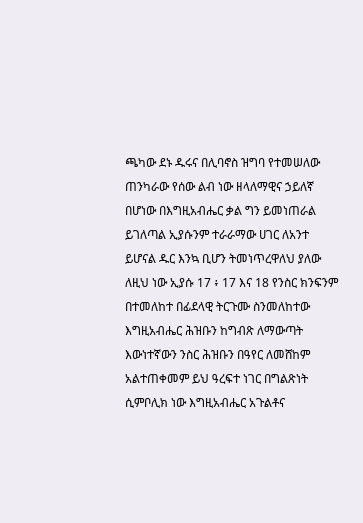ጫካው ደኑ ዱሩና በሊባኖስ ዝግባ የተመሠለው ጠንካራው የሰው ልብ ነው ዘላለማዊና ኃይለኛ በሆነው በእግዚአብሔር ቃል ግን ይመነጠራል ይገለጣል ኢያሱንም ተራራማው ሀገር ለአንተ ይሆናል ዱር እንኳ ቢሆን ትመነጥረዋለህ ያለው ለዚህ ነው ኢያሱ 17 ፥ 17 እና 18 የንስር ክንፍንም በተመለከተ በፊደላዊ ትርጉሙ ስንመለከተው እግዚአብሔር ሕዝቡን ከግብጽ ለማውጣት እውነተኛውን ንስር ሕዝቡን በዓየር ለመሸከም አልተጠቀመም ይህ ዓረፍተ ነገር በግልጽነት ሲምቦሊክ ነው እግዚአብሔር አጉልቶና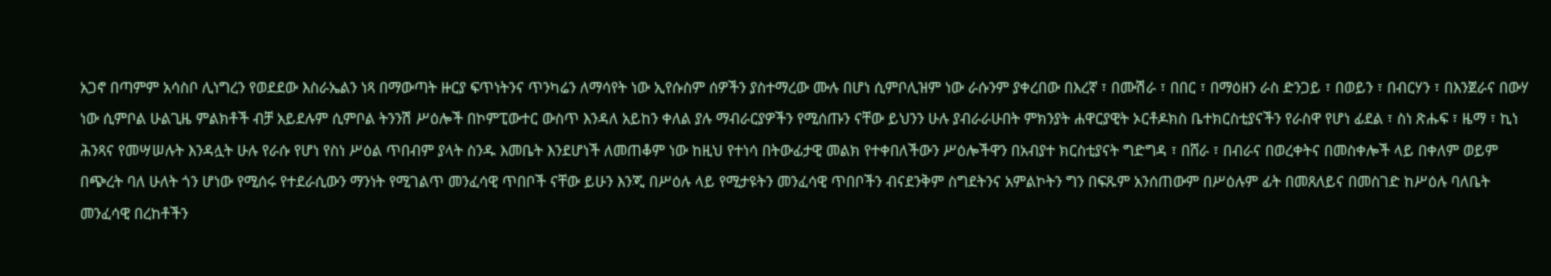አጋኖ በጣምም አሳስቦ ሊነግረን የወደደው እስራኤልን ነጻ በማውጣት ዙርያ ፍጥነትንና ጥንካሬን ለማሳየት ነው ኢየሱስም ሰዎችን ያስተማረው ሙሉ በሆነ ሲምቦሊዝም ነው ራሱንም ያቀረበው በእረኛ ፣ በሙሽራ ፣ በበር ፣ በማዕዘን ራስ ድንጋይ ፣ በወይን ፣ በብርሃን ፣ በእንጀራና በውሃ ነው ሲምቦል ሁልጊዜ ምልክቶች ብቻ አይደሉም ሲምቦል ትንንሽ ሥዕሎች በኮምፒውተር ውስጥ እንዳለ አይከን ቀለል ያሉ ማብራርያዎችን የሚሰጡን ናቸው ይህንን ሁሉ ያብራራሁበት ምክንያት ሐዋርያዊት ኦርቶዶክስ ቤተክርስቲያናችን የራስዋ የሆነ ፊደል ፣ ስነ ጽሑፍ ፣ ዜማ ፣ ኪነ ሕንጻና የመሣሠሉት እንዳሏት ሁሉ የራሱ የሆነ የስነ ሥዕል ጥበብም ያላት ስንዱ እመቤት እንደሆነች ለመጠቆም ነው ከዚህ የተነሳ በትውፊታዊ መልክ የተቀበለችውን ሥዕሎችዋን በአብያተ ክርስቲያናት ግድግዳ ፣ በሸራ ፣ በብራና በወረቀትና በመስቀሎች ላይ በቀለም ወይም በጭረት ባለ ሁለት ጎን ሆነው የሚሰሩ የተደራሲውን ማንነት የሚገልጥ መንፈሳዊ ጥበቦች ናቸው ይሁን እንጂ በሥዕሉ ላይ የሚታዩትን መንፈሳዊ ጥበቦችን ብናደንቅም ስግደትንና አምልኮትን ግን በፍጹም አንሰጠውም በሥዕሉም ፊት በመጸለይና በመስገድ ከሥዕሉ ባለቤት መንፈሳዊ በረከቶችን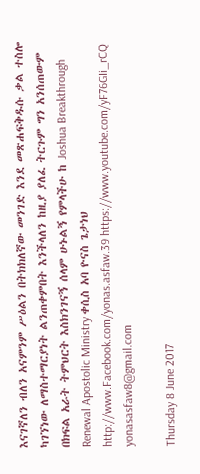እናገኛለን ብለን አናምንም ሥዕልን በትክክለኛው መንገድ እንደ መጽሐፍቅዱሱ ቃል ተስሎ ካገኘነው ለማስተማርያነት ልንጠቀምበት እንችላለን ከዚያ ያለፈ ትርጉም ግን አንሰጠውም በክፍል አራት ትምህርት እስክንገናኝ ሰላም ሁኑልኝ የምላችሁ ከ Joshua Breakthrough Renewal Apostolic Ministry ቀሲስ አባ ዮናስ ጌታነህ http://www.Facebook.com/yonas.asfaw.39 https://www.youtube.com/yF76GIi_rCQ yonasasfaw8@gmail.com

Thursday 8 June 2017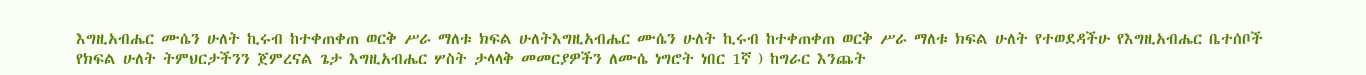እግዚአብሔር ሙሴን ሁለት ኪሩብ ከተቀጠቀጠ ወርቅ ሥራ ማለቱ ክፍል ሁለትእግዚአብሔር ሙሴን ሁለት ኪሩብ ከተቀጠቀጠ ወርቅ ሥራ ማለቱ ክፍል ሁለት የተወደዳችሁ የእግዚአብሔር ቤተሰቦች የክፍል ሁለት ትምህርታችንን ጀምረናል ጌታ እግዚአብሔር ሦስት ታላላቅ መመርያዎችን ለሙሴ ነግሮት ነበር 1ኛ ) ከግራር እንጨት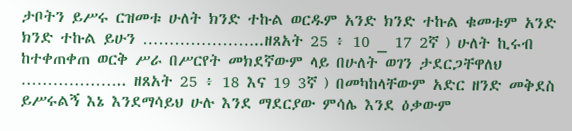ታቦትን ይሥሩ ርዝመቱ ሁለት ክንድ ተኩል ወርዱም አንድ ክንድ ተኩል ቁመቱም አንድ ክንድ ተኩል ይሁን …………………..ዘጸአት 25 ፥ 10 _ 17 2ኛ ) ሁለት ኪሩብ ከተቀጠቀጠ ወርቅ ሥራ በሥርየት መክደኛውም ላይ በሁለት ወገን ታደርጋቸዋለህ ……………….. ዘጸአት 25 ፥ 18 እና 19 3ኛ ) በመካከላቸውም አድር ዘንድ መቅደስ ይሥሩልኝ እኔ እንደማሳይህ ሁሉ እንደ ማደርያው ምሳሌ እንደ ዕቃውም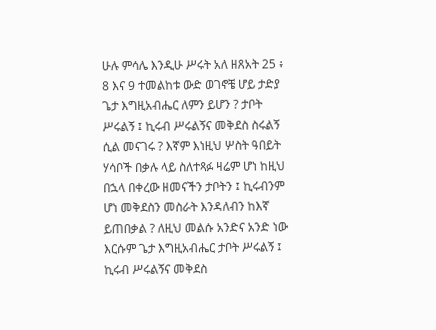ሁሉ ምሳሌ እንዲሁ ሥሩት አለ ዘጸአት 25 ፥ 8 እና 9 ተመልከቱ ውድ ወገኖቼ ሆይ ታድያ ጌታ እግዚአብሔር ለምን ይሆን ? ታቦት ሥሩልኝ ፤ ኪሩብ ሥሩልኝና መቅደስ ስሩልኝ ሲል መናገሩ ? እኛም እነዚህ ሦስት ዓበይት ሃሳቦች በቃሉ ላይ ስለተጻፉ ዛሬም ሆነ ከዚህ በኋላ በቀረው ዘመናችን ታቦትን ፤ ኪሩብንም ሆነ መቅደስን መስራት እንዳለብን ከእኛ ይጠበቃል ? ለዚህ መልሱ አንድና አንድ ነው እርሱም ጌታ እግዚአብሔር ታቦት ሥሩልኝ ፤ ኪሩብ ሥሩልኝና መቅደስ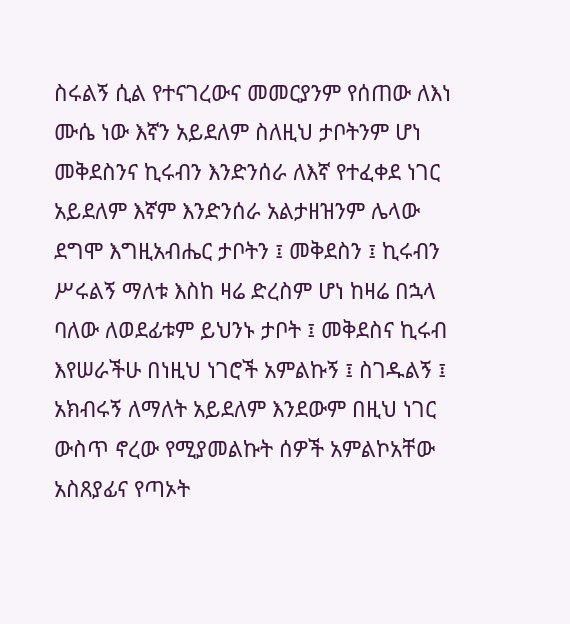ስሩልኝ ሲል የተናገረውና መመርያንም የሰጠው ለእነ ሙሴ ነው እኛን አይደለም ስለዚህ ታቦትንም ሆነ መቅደስንና ኪሩብን እንድንሰራ ለእኛ የተፈቀደ ነገር አይደለም እኛም እንድንሰራ አልታዘዝንም ሌላው ደግሞ እግዚአብሔር ታቦትን ፤ መቅደስን ፤ ኪሩብን ሥሩልኝ ማለቱ እስከ ዛሬ ድረስም ሆነ ከዛሬ በኋላ ባለው ለወደፊቱም ይህንኑ ታቦት ፤ መቅደስና ኪሩብ እየሠራችሁ በነዚህ ነገሮች አምልኩኝ ፤ ስገዱልኝ ፤ አክብሩኝ ለማለት አይደለም እንደውም በዚህ ነገር ውስጥ ኖረው የሚያመልኩት ሰዎች አምልኮአቸው አስጸያፊና የጣኦት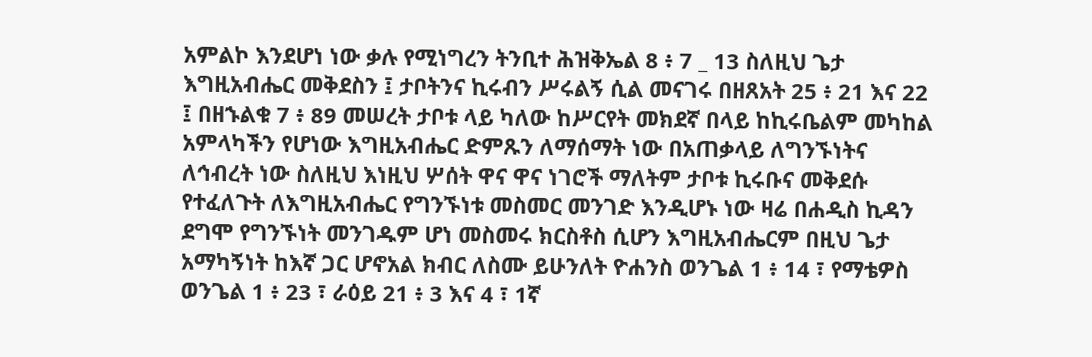አምልኮ እንደሆነ ነው ቃሉ የሚነግረን ትንቢተ ሕዝቅኤል 8 ፥ 7 _ 13 ስለዚህ ጌታ እግዚአብሔር መቅደስን ፤ ታቦትንና ኪሩብን ሥሩልኝ ሲል መናገሩ በዘጸአት 25 ፥ 21 እና 22 ፤ በዘኁልቁ 7 ፥ 89 መሠረት ታቦቱ ላይ ካለው ከሥርየት መክደኛ በላይ ከኪሩቤልም መካከል አምላካችን የሆነው እግዚአብሔር ድምጹን ለማሰማት ነው በአጠቃላይ ለግንኙነትና ለኅብረት ነው ስለዚህ እነዚህ ሦሰት ዋና ዋና ነገሮች ማለትም ታቦቱ ኪሩቡና መቅደሱ የተፈለጉት ለእግዚአብሔር የግንኙነቱ መስመር መንገድ እንዲሆኑ ነው ዛሬ በሐዲስ ኪዳን ደግሞ የግንኙነት መንገዱም ሆነ መስመሩ ክርስቶስ ሲሆን እግዚአብሔርም በዚህ ጌታ አማካኝነት ከእኛ ጋር ሆኖአል ክብር ለስሙ ይሁንለት ዮሐንስ ወንጌል 1 ፥ 14 ፣ የማቴዎስ ወንጌል 1 ፥ 23 ፣ ራዕይ 21 ፥ 3 እና 4 ፣ 1ኛ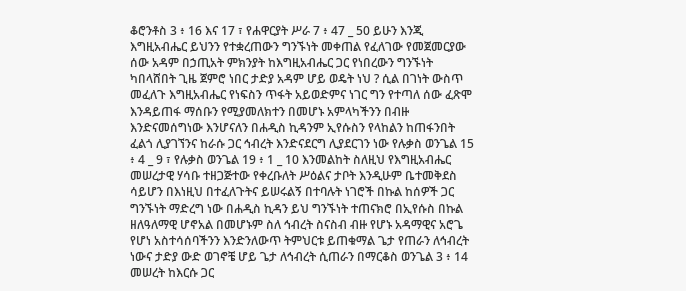ቆሮንቶስ 3 ፥ 16 እና 17 ፣ የሐዋርያት ሥራ 7 ፥ 47 _ 50 ይሁን እንጂ እግዚአብሔር ይህንን የተቋረጠውን ግንኙነት መቀጠል የፈለገው የመጀመርያው ሰው አዳም በኃጢአት ምክንያት ከእግዚአብሔር ጋር የነበረውን ግንኙነት ካበላሸበት ጊዜ ጀምሮ ነበር ታድያ አዳም ሆይ ወዴት ነህ ? ሲል በገነት ውስጥ መፈለጉ እግዚአብሔር የነፍስን ጥፋት አይወድምና ነገር ግን የተጣለ ሰው ፈጽሞ እንዳይጠፋ ማሰቡን የሚያመለክተን በመሆኑ አምላካችንን በብዙ እንድናመሰግነው እንሆናለን በሐዲስ ኪዳንም ኢየሱስን የላከልን ከጠፋንበት ፈልጎ ሊያገኘንና ከራሱ ጋር ኅብረት እንድናደርግ ሊያደርገን ነው የሉቃስ ወንጌል 15 ፥ 4 _ 9 ፣ የሉቃስ ወንጌል 19 ፥ 1 _ 10 እንመልከት ስለዚህ የእግዚአብሔር መሠረታዊ ሃሳቡ ተዘጋጅተው የቀረቡለት ሥዕልና ታቦት እንዲሁም ቤተመቅደስ ሳይሆን በእነዚህ በተፈለጉትና ይሠሩልኝ በተባሉት ነገሮች በኩል ከሰዎች ጋር ግንኙነት ማድረግ ነው በሐዲስ ኪዳን ይህ ግንኙነት ተጠናክሮ በኢየሱስ በኩል ዘለዓለማዊ ሆኖአል በመሆኑም ስለ ኅብረት ስናስብ ብዙ የሆኑ አዳማዊና አሮጌ የሆነ አስተሳሰባችንን እንድንለውጥ ትምህርቱ ይጠቁማል ጌታ የጠራን ለኅብረት ነውና ታድያ ውድ ወገኖቼ ሆይ ጌታ ለኅብረት ሲጠራን በማርቆስ ወንጌል 3 ፥ 14 መሠረት ከእርሱ ጋር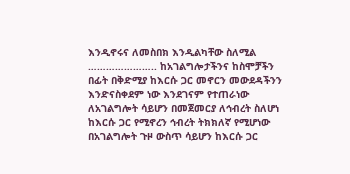እንዲኖሩና ለመስበክ እንዲልካቸው ስለሚል ………………….. ከአገልግሎታችንና ከስሞቻችን በፊት በቅድሚያ ከእርሱ ጋር መኖርን መውደዳችንን እንድናስቀደም ነው እንደገናም የተጠራነው ለአገልግሎት ሳይሆን በመጀመርያ ለኅብረት ስለሆነ ከእርሱ ጋር የሚኖረን ኅብረት ትክክለኛ የሚሆነው በአገልግሎት ጉዞ ውስጥ ሳይሆን ከእርሱ ጋር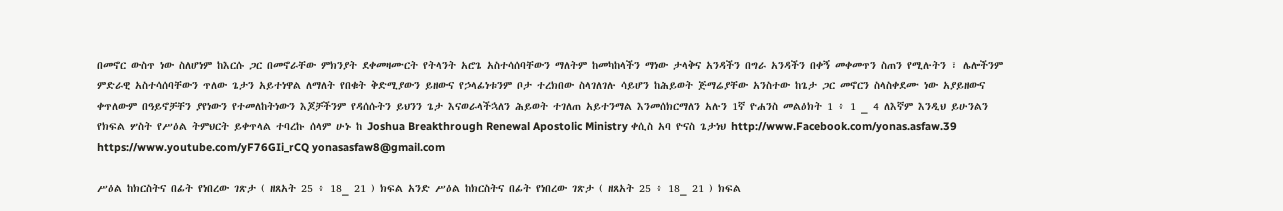በመኖር ውስጥ ነው ስለሆነም ከእርሱ ጋር በመኖራቸው ምክንያት ደቀመዛሙርት የትላንት አሮጌ አስተሳሰባቸውን ማለትም ከመካከላችን ማነው ታላቅና አንዳችን በግራ አንዳችን በቀኝ መቀመጥን ስጠን የሚሉትን ፣ ሌሎችንም ምድራዊ አስተሳሰባቸውን ጥለው ጌታን አይተነዋል ለማለት የበቁት ቅድሚያውን ይዘውና የኃላፊነቱንም ቦታ ተረክበው ስላገለገሉ ሳይሆን ከሕይወት ጅማሬያቸው አንስተው ከጌታ ጋር መኖርን ስላስቀደሙ ነው አያይዘውና ቀጥለውም በዓይኖቻቸን ያየነውን የተመለከትነውን እጆቻችንም የዳሰሱትን ይህንን ጌታ እናወራላችኋለን ሕይወት ተገለጠ አይተንማል እንመሰክርማለን አሉን 1ኛ ዮሐንስ መልዕክት 1 ፥ 1 _ 4 ለእኛም እንዲህ ይሁንልን የክፍል ሦስት የሥዕል ትምህርት ይቀጥላል ተባረኩ ሰላም ሁኑ ከ Joshua Breakthrough Renewal Apostolic Ministry ቀሲስ አባ ዮናስ ጌታነህ http://www.Facebook.com/yonas.asfaw.39 https://www.youtube.com/yF76GIi_rCQ yonasasfaw8@gmail.com

ሥዕል ከክርስትና በፊት የነበረው ገጽታ ( ዘጸአት 25 ፥ 18_ 21 ) ክፍል አንድ ሥዕል ከክርስትና በፊት የነበረው ገጽታ ( ዘጸአት 25 ፥ 18_ 21 ) ክፍል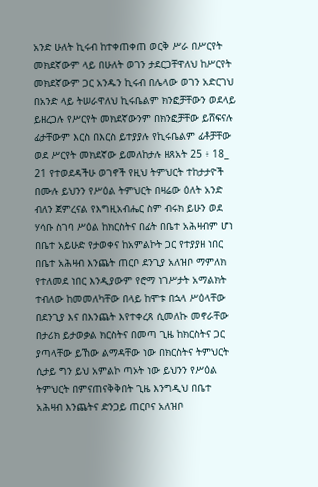አንድ ሁለት ኪሩብ ከተቀጠቀጠ ወርቅ ሥራ በሥርየት መክደኛውም ላይ በሁለት ወገን ታደርጋቸዋለህ ከሥርየት መክደኛውም ጋር አንዱን ኪሩብ በሌላው ወገን አድርገህ በአንድ ላይ ትሠራዋለህ ኪሩቤልም ክንፎቻቸውን ወደላይ ይዘረጋሉ የሥርየት መክደኛውንም በክንፎቻቸው ይሸፍናሉ ፊታቸውም እርስ በእርስ ይተያያሉ የኪሩቤልም ፊቶቻቸው ወደ ሥርየት መክደኛው ይመለከታሉ ዘጸአት 25 ፥ 18_ 21 የተወደዳችሁ ወገኖች የዚህ ትምህርት ተከታታዮች በሙሉ ይህንን የሥዕል ትምህርት በዛሬው ዕለት አንድ ብለን ጀምረናል የእግዚአብሔር ስም ብሩክ ይሁን ወደ ሃሳቡ ስገባ ሥዕል ከክርስትና በፊት በቤተ አሕዛብም ሆነ በቤተ አይሁድ የታወቀና ከአምልኮት ጋር የተያያዘ ነበር በቤተ አሕዛብ እንጨት ጠርቦ ደንጊያ አለዝቦ ማምለክ የተለመደ ነበር እንዲያውም የሮማ ነገሥታት አማልክት ተብለው ከመመለካቸው በላይ ከሞቱ በኋላ ሥዕላቸው በደንጊያ እና በእንጨት እየተቀረጸ ሲመለኩ መኖራቸው በታሪክ ይታወቃል ክርስትና በመጣ ጊዜ ከክርስትና ጋር ያጣላቸው ይኸው ልማዳቸው ነው በክርስትና ትምህርት ሲታይ ግን ይህ አምልኮ ጣኦት ነው ይህንን የሥዕል ትምህርት በምናጠናቅቅበት ጊዜ እንግዲህ በቤተ አሕዛብ እንጨትና ድንጋይ ጠርቦና አለዝቦ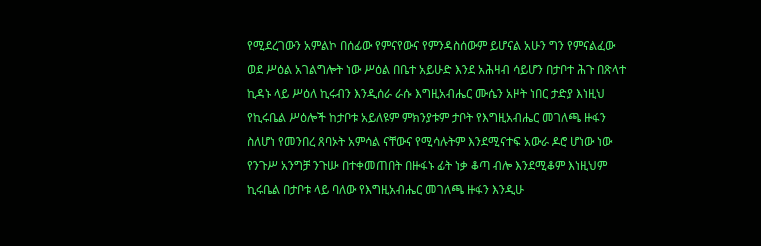የሚደረገውን አምልኮ በሰፊው የምናየውና የምንዳስሰውም ይሆናል አሁን ግን የምናልፈው ወደ ሥዕል አገልግሎት ነው ሥዕል በቤተ አይሁድ እንደ አሕዛብ ሳይሆን በታቦተ ሕጉ በጽላተ ኪዳኑ ላይ ሥዕለ ኪሩብን እንዲሰራ ራሱ እግዚአብሔር ሙሴን አዞት ነበር ታድያ እነዚህ የኪሩቤል ሥዕሎች ከታቦቱ አይለዩም ምክንያቱም ታቦት የእግዚአብሔር መገለጫ ዙፋን ስለሆነ የመንበረ ጸባኦት አምሳል ናቸውና የሚሳሉትም እንደሚናተፍ አውራ ዶሮ ሆነው ነው የንጉሥ አንግቻ ንጉሡ በተቀመጠበት በዙፋኑ ፊት ነቃ ቆጣ ብሎ እንደሚቆም እነዚህም ኪሩቤል በታቦቱ ላይ ባለው የእግዚአብሔር መገለጫ ዙፋን እንዲሁ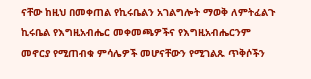ናቸው ከዚህ በመቀጠል የኪሩቤልን አገልግሎት ማወቅ ለምትፈልጉ ኪሩቤል የእግዚአብሔር መቀመጫዎችና የእግዚአብሔርንም መኖርያ የሚጠብቁ ምሳሌዎች መሆናቸውን የሚገልጹ ጥቅሶችን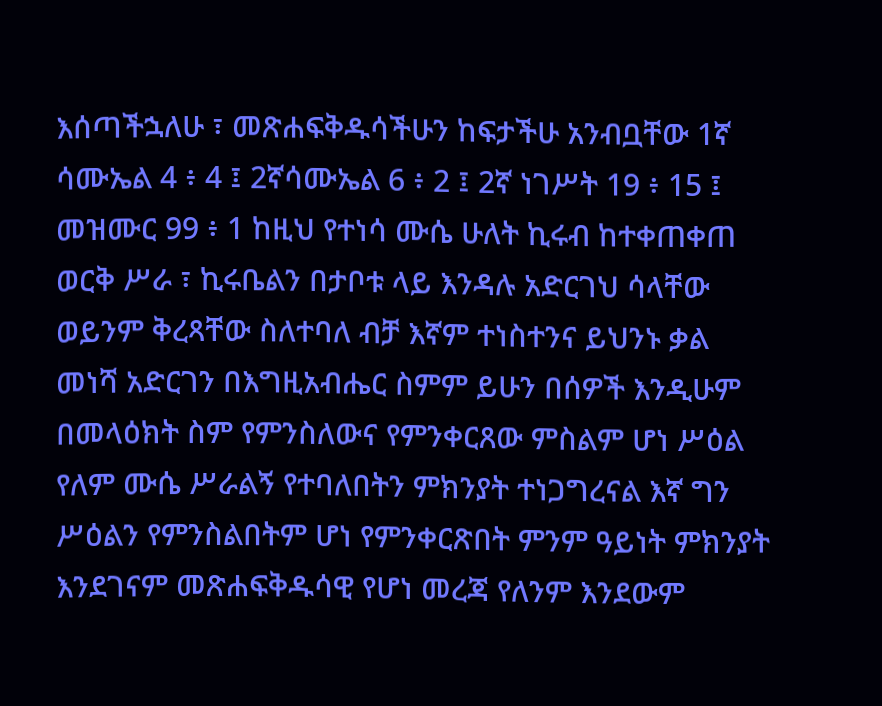እሰጣችኋለሁ ፣ መጽሐፍቅዱሳችሁን ከፍታችሁ አንብቧቸው 1ኛ ሳሙኤል 4 ፥ 4 ፤ 2ኛሳሙኤል 6 ፥ 2 ፤ 2ኛ ነገሥት 19 ፥ 15 ፤ መዝሙር 99 ፥ 1 ከዚህ የተነሳ ሙሴ ሁለት ኪሩብ ከተቀጠቀጠ ወርቅ ሥራ ፣ ኪሩቤልን በታቦቱ ላይ እንዳሉ አድርገህ ሳላቸው ወይንም ቅረጻቸው ስለተባለ ብቻ እኛም ተነስተንና ይህንኑ ቃል መነሻ አድርገን በእግዚአብሔር ስምም ይሁን በሰዎች እንዲሁም በመላዕክት ስም የምንስለውና የምንቀርጸው ምስልም ሆነ ሥዕል የለም ሙሴ ሥራልኝ የተባለበትን ምክንያት ተነጋግረናል እኛ ግን ሥዕልን የምንስልበትም ሆነ የምንቀርጽበት ምንም ዓይነት ምክንያት እንደገናም መጽሐፍቅዱሳዊ የሆነ መረጃ የለንም እንደውም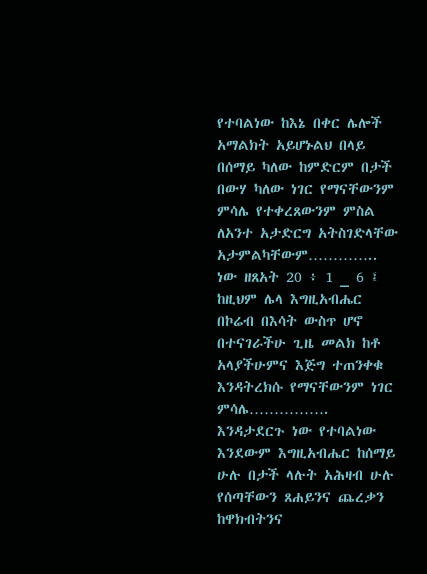የተባልነው ከእኔ በቀር ሌሎች አማልክት አይሆኑልህ በላይ በሰማይ ካለው ከምድርም በታች በውሃ ካለው ነገር የማናቸውንም ምሳሌ የተቀረጸውንም ምስል ለአንተ አታድርግ አትስገድላቸው አታምልካቸውም………….. ነው ዘጸአት 20 ፥ 1 _ 6 ፤ ከዚህም ሌላ እግዚአብሔር በኮሬብ በእሳት ውስጥ ሆኖ በተናገራችሁ ጊዜ መልክ ከቶ አላያችሁምና እጅግ ተጠንቀቁ እንዳትረክሱ የማናቸውንም ነገር ምሳሌ……………. እንዳታደርጉ ነው የተባልነው እንደውም እግዚአብሔር ከሰማይ ሁሉ በታች ላሉት አሕዛብ ሁሉ የሰጣቸውን ጸሐይንና ጨረቃን ከዋክብትንና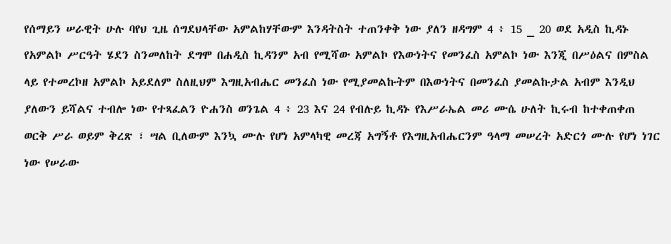የሰማይን ሠራዊት ሁሉ ባየህ ጊዜ ሰግደህላቸው አምልከሃቸውም እንዳትስት ተጠንቀቅ ነው ያለን ዘዳግም 4 ፥ 15 _ 20 ወደ አዲስ ኪዳኑ የአምልኮ ሥርዓት ሄደን ስንመለከት ደግሞ በሐዲስ ኪዳንም አብ የሚሻው አምልኮ የእውነትና የመንፈስ አምልኮ ነው እንጂ በሥዕልና በምስል ላይ የተመረኮዘ አምልኮ አይደለም ስለዚህም እግዚአብሔር መንፈስ ነው የሚያመልኩትም በእውነትና በመንፈስ ያመልኩታል አብም እንዲህ ያለውን ይሻልና ተብሎ ነው የተጻፈልን ዮሐንስ ወንጌል 4 ፥ 23 እና 24 የብሉይ ኪዳኑ የእሥራኤል መሪ ሙሴ ሁለት ኪሩብ ከተቀጠቀጠ ወርቅ ሥራ ወይም ቅረጽ ፣ ሣል ቢለውም እንኳ ሙሉ የሆነ አምላካዊ መረጃ አግኝቶ የእግዚአብሔርንም ዓላማ መሠረት አድርጎ ሙሉ የሆነ ነገር ነው የሠራው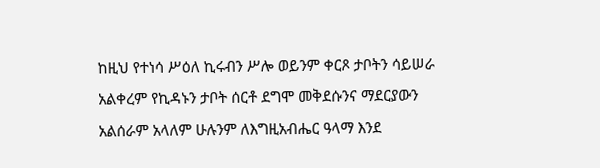ከዚህ የተነሳ ሥዕለ ኪሩብን ሥሎ ወይንም ቀርጾ ታቦትን ሳይሠራ አልቀረም የኪዳኑን ታቦት ሰርቶ ደግሞ መቅደሱንና ማደርያውን አልሰራም አላለም ሁሉንም ለእግዚአብሔር ዓላማ እንደ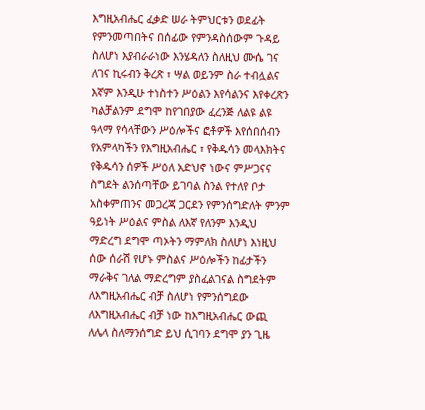እግዚአብሔር ፈቃድ ሠራ ትምህርቱን ወደፊት የምንመጣበትና በሰፊው የምንዳስሰውም ጉዳይ ስለሆነ እያብራራነው እንሄዳለን ስለዚህ ሙሴ ገና ለገና ኪሩብን ቅረጽ ፣ ሣል ወይንም ስራ ተብሏልና እኛም እንዲሁ ተነስተን ሥዕልን እየሳልንና እየቀረጽን ካልቻልንም ደግሞ ከየገበያው ፈረንጅ ለልዩ ልዩ ዓላማ የሳላቸውን ሥዕሎችና ፎቶዎች እየሰበሰብን የአምላካችን የእግዚአብሔር ፣ የቅዱሳን መላእክትና የቅዱሳን ሰዎች ሥዕለ አድህኖ ነውና ምሥጋናና ስግደት ልንሰጣቸው ይገባል ስንል የተለየ ቦታ አስቀምጠንና መጋረጃ ጋርደን የምንሰግድለት ምንም ዓይነት ሥዕልና ምስል ለእኛ የለንም እንዲህ ማድረግ ደግሞ ጣኦትን ማምለክ ስለሆነ እነዚህ ሰው ሰራሽ የሆኑ ምስልና ሥዕሎችን ከፊታችን ማራቅና ገለል ማድረግም ያስፈልገናል ስግደትም ለእግዚአብሔር ብቻ ስለሆነ የምንሰግደው ለእግዚአብሔር ብቻ ነው ከእግዚአብሔር ውጪ ለሌላ ስለማንሰግድ ይህ ሲገባን ደግሞ ያን ጊዜ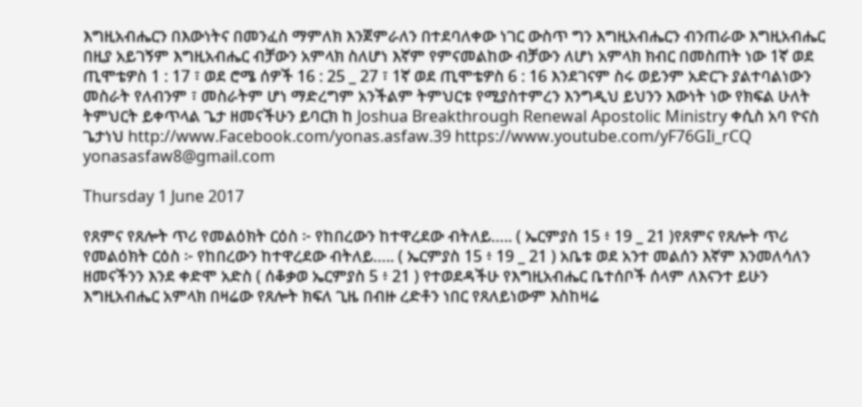እግዚአብሔርን በእውነትና በመንፈስ ማምለክ እንጀምራለን በተደባለቀው ነገር ውስጥ ግን እግዚአብሔርን ብንጠራው እግዚአብሔር በዚያ አይገኝም እግዚአብሔር ብቻውን አምላክ ስለሆነ እኛም የምናመልከው ብቻውን ለሆነ አምላክ ክብር በመስጠት ነው 1ኛ ወደ ጢሞቴዎስ 1 : 17 ፣ ወደ ሮሜ ሰዎች 16 : 25 _ 27 ፣ 1ኛ ወደ ጢሞቴዎስ 6 : 16 እንደገናም ስሩ ወይንም አድርጉ ያልተባልነውን መስራት የለብንም ፣ መስራትም ሆነ ማድረግም አንችልም ትምህርቱ የሚያስተምረን እንግዲህ ይህንን እውነት ነው የክፍል ሁለት ትምህርት ይቀጥላል ጌታ ዘመናችሁን ይባርክ ከ Joshua Breakthrough Renewal Apostolic Ministry ቀሲስ አባ ዮናስ ጌታነህ http://www.Facebook.com/yonas.asfaw.39 https://www.youtube.com/yF76GIi_rCQ yonasasfaw8@gmail.com

Thursday 1 June 2017

የጸምና የጸሎት ጥሪ የመልዕክት ርዕስ ፦ የከበረውን ከተዋረደው ብትለይ….. ( ኤርምያስ 15 ፥ 19 _ 21 )የጸምና የጸሎት ጥሪ የመልዕክት ርዕስ ፦ የከበረውን ከተዋረደው ብትለይ….. ( ኤርምያስ 15 ፥ 19 _ 21 ) አቤቱ ወደ አንተ መልሰን እኛም እንመለሳለን ዘመናችንን እንደ ቀድሞ አድስ ( ሰቆቃወ ኤርምያስ 5 ፥ 21 ) የተወደዳችሁ የእግዚአብሔር ቤተሰቦች ሰላም ለእናንተ ይሁን እግዚአብሔር አምላክ በዛሬው የጸሎት ክፍለ ጊዜ በብዙ ረድቶን ነበር የጸለይነውም እስከዛሬ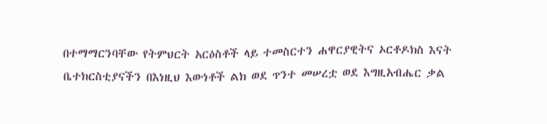በተማማርንባቸው የትምህርት አርዕስቶች ላይ ተመስርተን ሐዋርያዊትና ኦርቶዶክስ እናት ቤተክርስቲያናችን በእነዚህ እውነቶች ልክ ወደ ጥንተ መሠረቷ ወደ እግዚአብሔር ቃል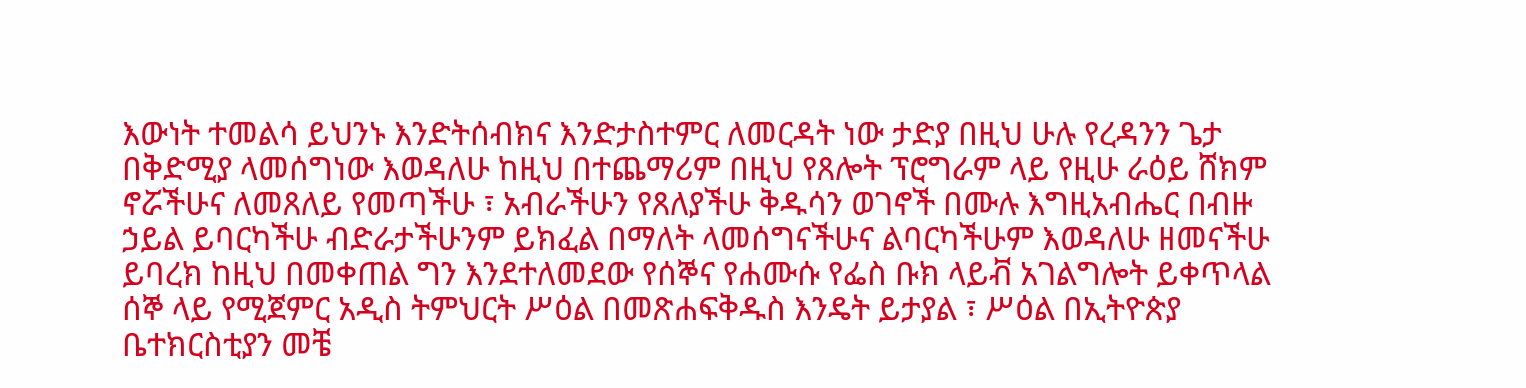እውነት ተመልሳ ይህንኑ እንድትሰብክና እንድታስተምር ለመርዳት ነው ታድያ በዚህ ሁሉ የረዳንን ጌታ በቅድሚያ ላመሰግነው እወዳለሁ ከዚህ በተጨማሪም በዚህ የጸሎት ፕሮግራም ላይ የዚሁ ራዕይ ሸክም ኖሯችሁና ለመጸለይ የመጣችሁ ፣ አብራችሁን የጸለያችሁ ቅዱሳን ወገኖች በሙሉ እግዚአብሔር በብዙ ኃይል ይባርካችሁ ብድራታችሁንም ይክፈል በማለት ላመሰግናችሁና ልባርካችሁም እወዳለሁ ዘመናችሁ ይባረክ ከዚህ በመቀጠል ግን እንደተለመደው የሰኞና የሐሙሱ የፌስ ቡክ ላይቭ አገልግሎት ይቀጥላል ሰኞ ላይ የሚጀምር አዲስ ትምህርት ሥዕል በመጽሐፍቅዱስ እንዴት ይታያል ፣ ሥዕል በኢትዮጵያ ቤተክርስቲያን መቼ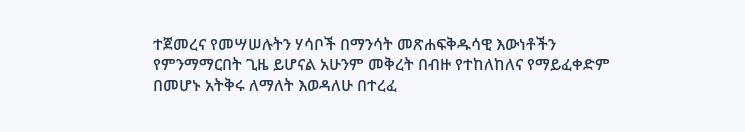ተጀመረና የመሣሠሉትን ሃሳቦች በማንሳት መጽሐፍቅዱሳዊ እውነቶችን የምንማማርበት ጊዜ ይሆናል አሁንም መቅረት በብዙ የተከለከለና የማይፈቀድም በመሆኑ አትቅሩ ለማለት እወዳለሁ በተረፈ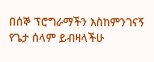በሰኞ ፕሮግራማችን እስከምንገናኝ የጌታ ሰላም ይብዛላችሁ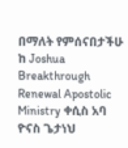በማለት የምሰናበታችሁ ከ Joshua Breakthrough Renewal Apostolic Ministry ቀሲስ አባ ዮናስ ጌታነህ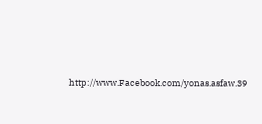http://www.Facebook.com/yonas.asfaw.39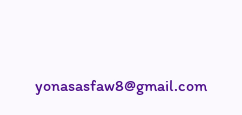yonasasfaw8@gmail.com